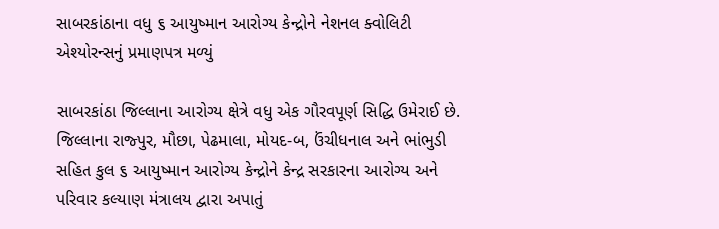સાબરકાંઠાના વધુ ૬ આયુષ્માન આરોગ્ય કેન્દ્રોને નેશનલ ક્વોલિટી એશ્યોરન્સનું પ્રમાણપત્ર મળ્યું

સાબરકાંઠા જિલ્લાના આરોગ્ય ક્ષેત્રે વધુ એક ગૌરવપૂર્ણ સિદ્ધિ ઉમેરાઈ છે. જિલ્લાના રાજ્પુર, મૌછા, પેઢમાલા, મોયદ-બ, ઉંચીધનાલ અને ભાંભુડી સહિત કુલ ૬ આયુષ્માન આરોગ્ય કેન્દ્રોને કેન્દ્ર સરકારના આરોગ્ય અને પરિવાર કલ્યાણ મંત્રાલય દ્વારા અપાતું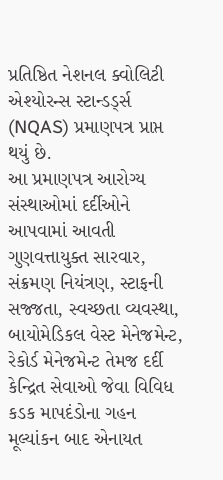પ્રતિષ્ઠિત નેશનલ ક્વોલિટી એશ્યોરન્સ સ્ટાન્ડર્ડ્સ (NQAS) પ્રમાણપત્ર પ્રાપ્ત થયું છે.
આ પ્રમાણપત્ર આરોગ્ય સંસ્થાઓમાં દર્દીઓને આપવામાં આવતી ગુણવત્તાયુક્ત સારવાર, સંક્રમણ નિયંત્રણ, સ્ટાફની સજ્જતા, સ્વચ્છતા વ્યવસ્થા, બાયોમેડિકલ વેસ્ટ મેનેજમેન્ટ, રેકોર્ડ મેનેજમેન્ટ તેમજ દર્દી કેન્દ્રિત સેવાઓ જેવા વિવિધ કડક માપદંડોના ગહન મૂલ્યાંકન બાદ એનાયત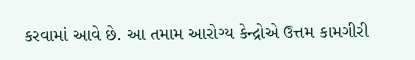કરવામાં આવે છે. આ તમામ આરોગ્ય કેન્દ્રોએ ઉત્તમ કામગીરી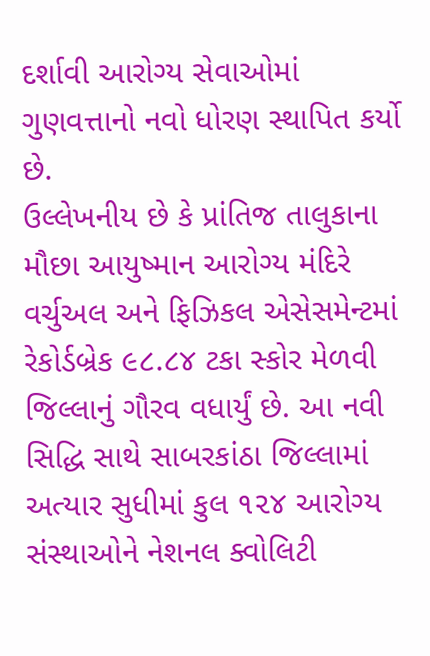દર્શાવી આરોગ્ય સેવાઓમાં ગુણવત્તાનો નવો ધોરણ સ્થાપિત કર્યો છે.
ઉલ્લેખનીય છે કે પ્રાંતિજ તાલુકાના મૌછા આયુષ્માન આરોગ્ય મંદિરે વર્ચુઅલ અને ફિઝિકલ એસેસમેન્ટમાં રેકોર્ડબ્રેક ૯૮.૮૪ ટકા સ્કોર મેળવી જિલ્લાનું ગૌરવ વધાર્યું છે. આ નવી સિદ્ધિ સાથે સાબરકાંઠા જિલ્લામાં અત્યાર સુધીમાં કુલ ૧૨૪ આરોગ્ય સંસ્થાઓને નેશનલ ક્વોલિટી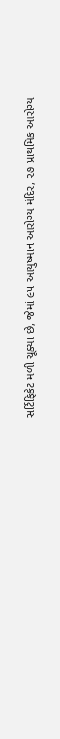સર્ટિફિકેટ મળી ચૂક્યા છે, જેમાં ૯૫ આયુષ્માન આરોગ્ય મંદિર, ૨૭ પ્રાથમિક આરોગ્ય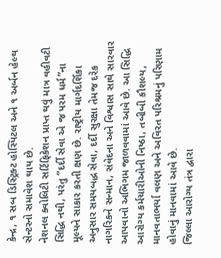કેન્દ્ર, ૧ સબ ડિસ્ટ્રિક્ટ હોસ્પિટલ અને ૧ અર્બન હેલ્થ સેન્ટરનો સમાવેશ થાય છે.
નેશનલ ક્વોલિટી સર્ટિફિકેશન પ્રાપ્ત થવું માત્ર વહીવટી સિદ્ધિ નથી, પરંતુ “દર્દી સેવા એ જ પરમ ધર્મ”ના મૂલ્યને સાકાર કરતી ક્ષણ છે. રાષ્ટ્રીય માર્ગદર્શિકા અનુસાર સમયબદ્ધ સેવા, દર્દી સુરક્ષા તેમજ દરેક નાગરિકને સન્માન, સંવેદના અને વિશ્વાસ સાથે સારવાર આપવાનો અભિગમ જાળવવામાં આવે છે. આ સિદ્ધિ આરોગ્ય કર્મચારીઓની નિષ્ઠા, તબીબી કૌશલ્ય, માનવતાભર્યા વલણ અને અવિરત પરિશ્રમનું પરિણામ હોવાનું માનવામાં આવે છે.
જિલ્લા આરોગ્ય તંત્ર દ્વારા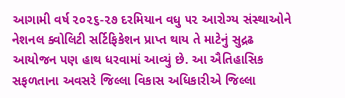આગામી વર્ષ ૨૦૨૬-૨૭ દરમિયાન વધુ ૫૨ આરોગ્ય સંસ્થાઓને નેશનલ ક્વોલિટી સર્ટિફિકેશન પ્રાપ્ત થાય તે માટેનું સુદ્રઢ આયોજન પણ હાથ ધરવામાં આવ્યું છે. આ ઐતિહાસિક સફળતાના અવસરે જિલ્લા વિકાસ અધિકારીએ જિલ્લા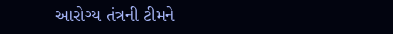આરોગ્ય તંત્રની ટીમને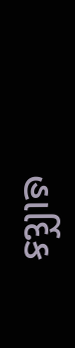હાર્દિક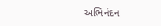અભિનંદન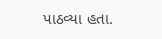પાઠવ્યા હતા.